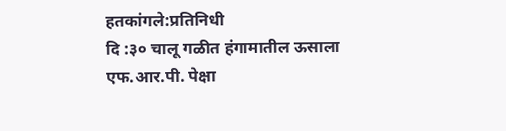हतकांगले:प्रतिनिधी
दि :३० चालू गळीत हंगामातील ऊसाला एफ.आर.पी. पेक्षा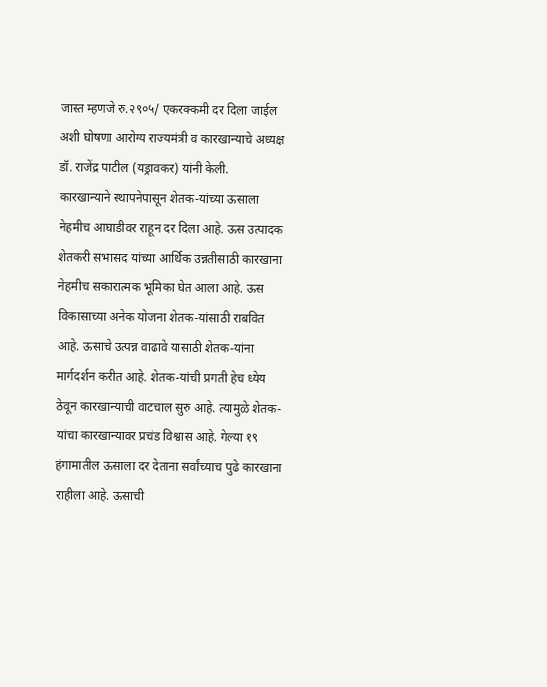जास्त म्हणजे रु.२९०५/ एकरक्कमी दर दिला जाईल अशी घोषणा आरोग्य राज्यमंत्री व कारखान्याचे अध्यक्ष डॉ. राजेंद्र पाटील (यड्रावकर) यांनी केली.
कारखान्याने स्थापनेपासून शेतक-यांच्या ऊसाला नेहमीच आघाडीवर राहून दर दिला आहे. ऊस उत्पादक शेतकरी सभासद यांच्या आर्थिक उन्नतीसाठी कारखाना नेहमीच सकारात्मक भूमिका घेत आला आहे. ऊस विकासाच्या अनेक योजना शेतक-यांसाठी राबवित आहे. ऊसाचे उत्पन्न वाढावे यासाठी शेतक-यांना मार्गदर्शन करीत आहे. शेतक-यांची प्रगती हेच ध्येय ठेवून कारखान्याची वाटचाल सुरु आहे. त्यामुळे शेतक-यांचा कारखान्यावर प्रचंड विश्वास आहे. गेल्या १९ हंगामातील ऊसाला दर देताना सर्वांच्याच पुढे कारखाना राहीला आहे. ऊसाची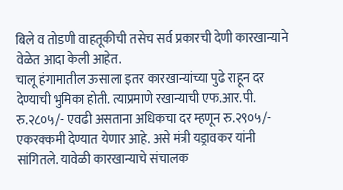बिले व तोडणी वाहतूकीची तसेच सर्व प्रकारची देणी कारखान्याने वेळेत आदा केली आहेत.
चालू हंगामातील ऊसाला इतर कारखान्यांच्या पुढे राहून दर देण्याची भुमिका होती. त्याप्रमाणे रखान्याची एफ.आर.पी. रु.२८०५/- एवढी असताना अधिकचा दर म्हणून रु.२९०५/- एकरक्कमी देण्यात येणार आहे. असे मंत्री यड्रावकर यांनी सांगितले. यावेळी कारखान्याचे संचालक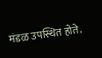मंडळ उपस्थित होते.